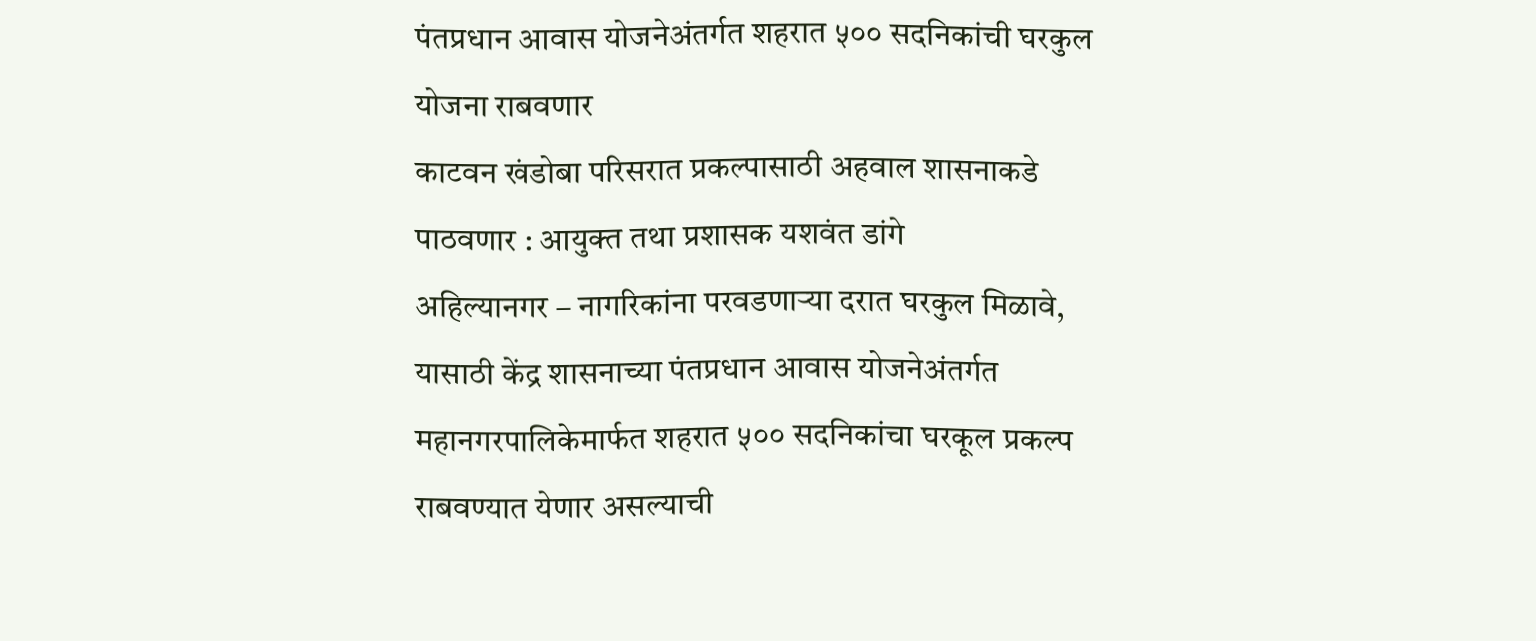पंतप्रधान आवास योजनेअंतर्गत शहरात ५०० सदनिकांची घरकुल योजना राबवणार
काटवन खंडोबा परिसरात प्रकल्पासाठी अहवाल शासनाकडे पाठवणार : आयुक्त तथा प्रशासक यशवंत डांगे
अहिल्यानगर – नागरिकांना परवडणाऱ्या दरात घरकुल मिळावे, यासाठी केंद्र शासनाच्या पंतप्रधान आवास योजनेअंतर्गत महानगरपालिकेमार्फत शहरात ५०० सदनिकांचा घरकूल प्रकल्प राबवण्यात येणार असल्याची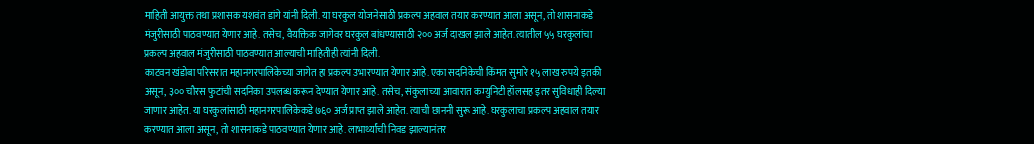माहिती आयुक्त तथा प्रशासक यशवंत डांगे यांनी दिली. या घरकुल योजनेसाठी प्रकल्प अहवाल तयार करण्यात आला असून, तो शासनाकडे मंजुरीसाठी पाठवण्यात येणार आहे. तसेच, वैयक्तिक जागेवर घरकुल बांधण्यासाठी २०० अर्ज दाखल झाले आहेत. त्यातील ५५ घरकुलांचा प्रकल्प अहवाल मंजुरीसाठी पाठवण्यात आल्याची माहितीही त्यांनी दिली.
काटवन खंडोबा परिसरात महानगरपालिकेच्या जागेत हा प्रकल्प उभारण्यात येणार आहे. एका सदनिकेची किंमत सुमारे १५ लाख रुपये इतकी असून, ३०० चौरस फुटांची सदनिका उपलब्ध करून देण्यात येणार आहे. तसेच, संकुलाच्या आवारात कम्युनिटी हॉलसह इतर सुविधाही दिल्या जाणार आहेत. या घरकुलांसाठी महानगरपालिकेकडे ७६० अर्ज प्राप्त झाले आहेत. त्याची छाननी सुरू आहे. घरकुलाचा प्रकल्प अहवाल तयार करण्यात आला असून, तो शासनाकडे पाठवण्यात येणार आहे. लाभार्थ्यांची निवड झाल्यानंतर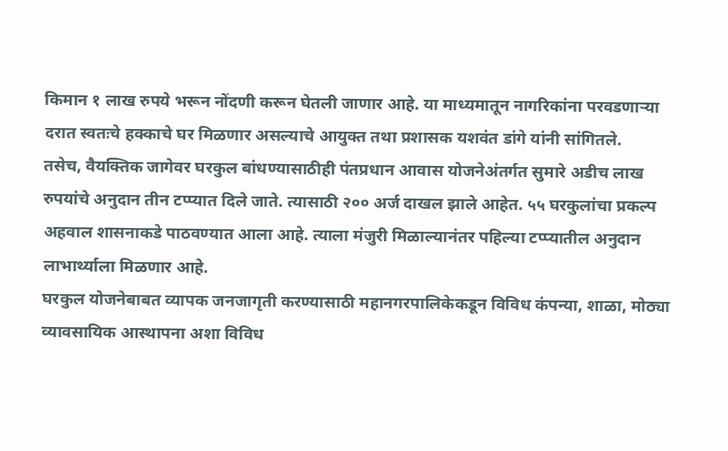किमान १ लाख रुपये भरून नोंदणी करून घेतली जाणार आहे. या माध्यमातून नागरिकांना परवडणाऱ्या दरात स्वतःचे हक्काचे घर मिळणार असल्याचे आयुक्त तथा प्रशासक यशवंत डांगे यांनी सांगितले.
तसेच, वैयक्तिक जागेवर घरकुल बांधण्यासाठीही पंतप्रधान आवास योजनेअंतर्गत सुमारे अडीच लाख रुपयांचे अनुदान तीन टप्प्यात दिले जाते. त्यासाठी २०० अर्ज दाखल झाले आहेत. ५५ घरकुलांचा प्रकल्प अहवाल शासनाकडे पाठवण्यात आला आहे. त्याला मंजुरी मिळाल्यानंतर पहिल्या टप्प्यातील अनुदान लाभार्थ्याला मिळणार आहे.
घरकुल योजनेबाबत व्यापक जनजागृती करण्यासाठी महानगरपालिकेकडून विविध कंपन्या, शाळा, मोठ्या व्यावसायिक आस्थापना अशा विविध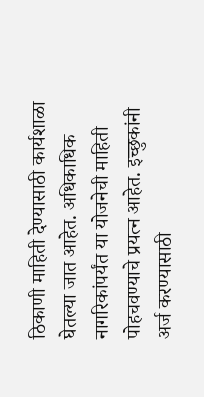ठिकाणी माहिती देण्यासाठी कार्यशाळा घेतल्या जात आहेत. अधिकाधिक नागरिकांपर्यंत या योजनेची माहिती पोहचवण्याचे प्रयत्न आहेत. इच्छुकांनी अर्ज करण्यासाठी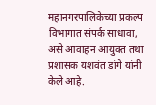महानगरपालिकेच्या प्रकल्प विभागात संपर्क साधावा, असे आवाहन आयुक्त तथा प्रशासक यशवंत डांगे यांनी केले आहे.